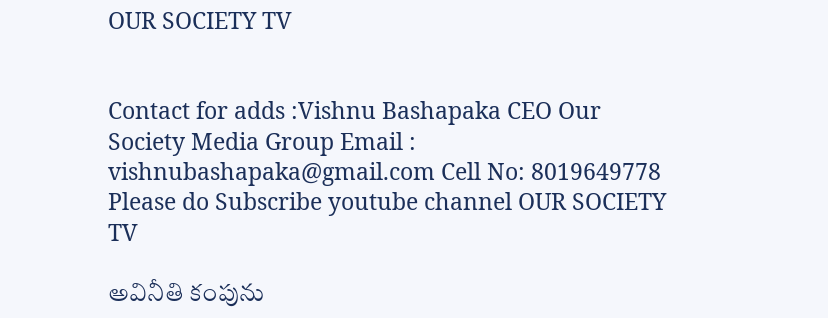OUR SOCIETY TV


Contact for adds :Vishnu Bashapaka CEO Our Society Media Group Email : vishnubashapaka@gmail.com Cell No: 8019649778 Please do Subscribe youtube channel OUR SOCIETY TV

అవినీతి కంపును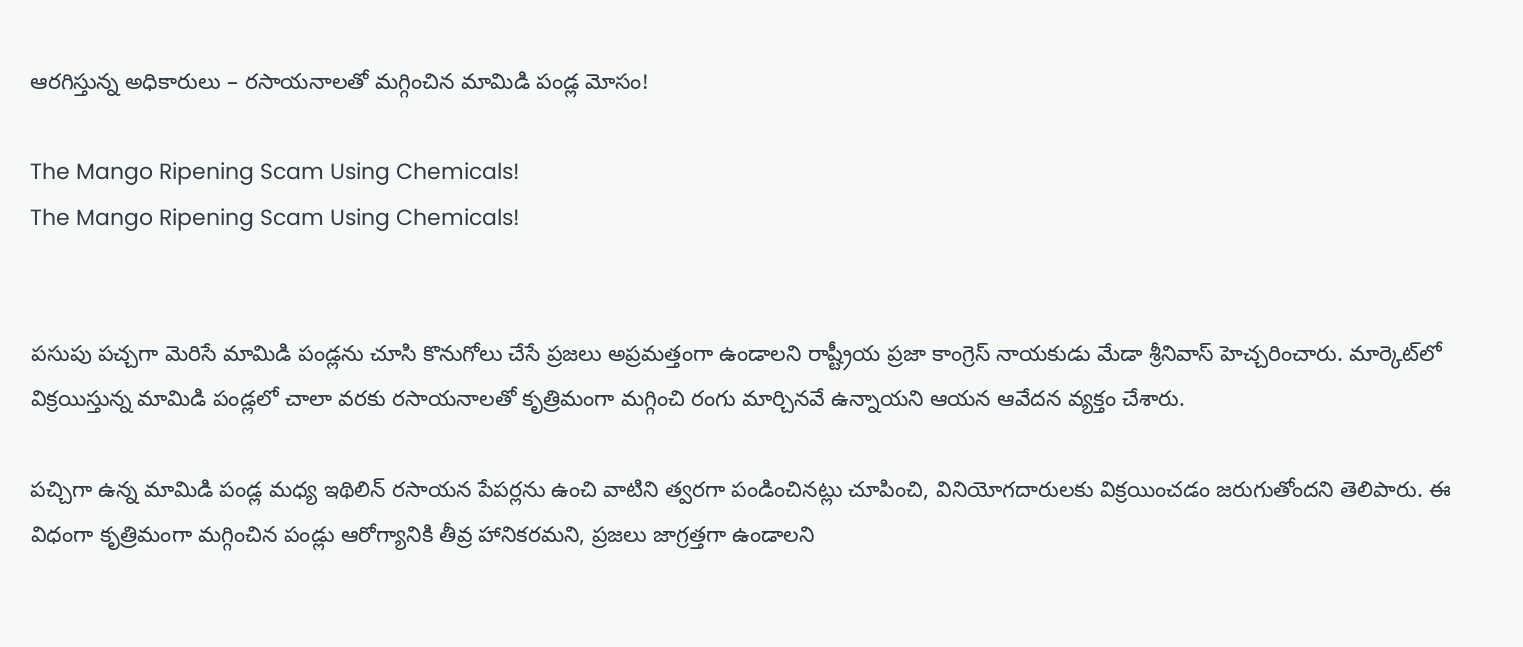ఆరగిస్తున్న అధికారులు – రసాయనాలతో మగ్గించిన మామిడి పండ్ల మోసం!

The Mango Ripening Scam Using Chemicals!
The Mango Ripening Scam Using Chemicals!


పసుపు పచ్చగా మెరిసే మామిడి పండ్లను చూసి కొనుగోలు చేసే ప్రజలు అప్రమత్తంగా ఉండాలని రాష్ట్రీయ ప్రజా కాంగ్రెస్ నాయకుడు మేడా శ్రీనివాస్ హెచ్చరించారు. మార్కెట్‌లో విక్రయిస్తున్న మామిడి పండ్లలో చాలా వరకు రసాయనాలతో కృత్రిమంగా మగ్గించి రంగు మార్చినవే ఉన్నాయని ఆయన ఆవేదన వ్యక్తం చేశారు.

పచ్చిగా ఉన్న మామిడి పండ్ల మధ్య ఇథిలిన్ రసాయన పేపర్లను ఉంచి వాటిని త్వరగా పండించినట్లు చూపించి, వినియోగదారులకు విక్రయించడం జరుగుతోందని తెలిపారు. ఈ విధంగా కృత్రిమంగా మగ్గించిన పండ్లు ఆరోగ్యానికి తీవ్ర హానికరమని, ప్రజలు జాగ్రత్తగా ఉండాలని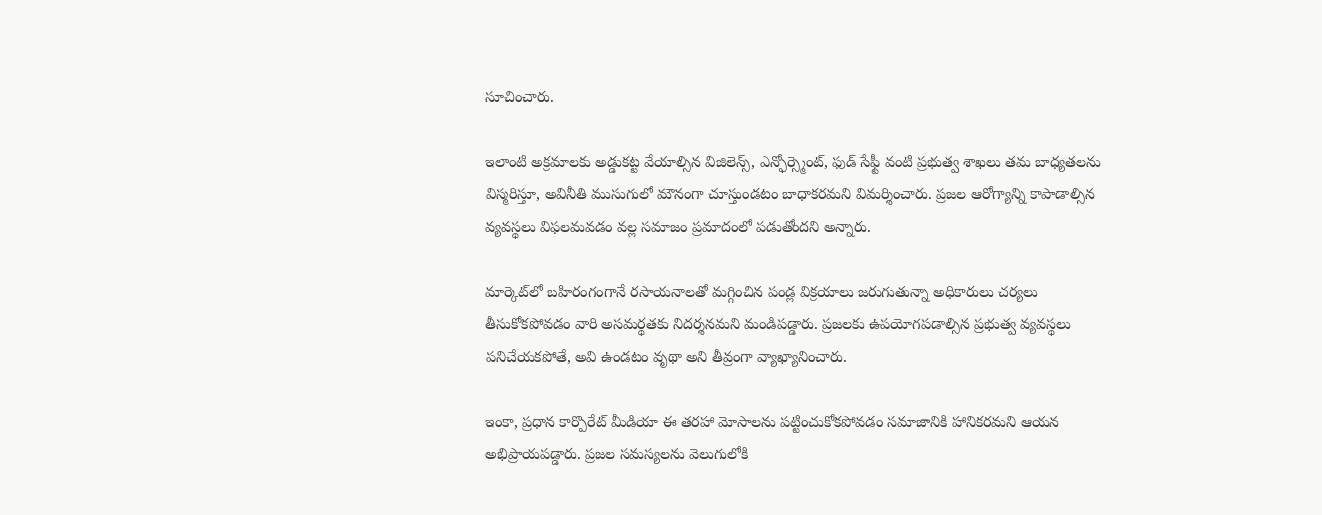సూచించారు.

ఇలాంటి అక్రమాలకు అడ్డుకట్ట వేయాల్సిన విజిలెన్స్, ఎన్ఫోర్స్మెంట్, ఫుడ్ సేఫ్టీ వంటి ప్రభుత్వ శాఖలు తమ బాధ్యతలను విస్మరిస్తూ, అవినీతి ముసుగులో మౌనంగా చూస్తుండటం బాధాకరమని విమర్శించారు. ప్రజల ఆరోగ్యాన్ని కాపాడాల్సిన వ్యవస్థలు విఫలమవడం వల్ల సమాజం ప్రమాదంలో పడుతోందని అన్నారు.

మార్కెట్‌లో బహిరంగంగానే రసాయనాలతో మగ్గించిన పండ్ల విక్రయాలు జరుగుతున్నా అధికారులు చర్యలు తీసుకోకపోవడం వారి అసమర్థతకు నిదర్శనమని మండిపడ్డారు. ప్రజలకు ఉపయోగపడాల్సిన ప్రభుత్వ వ్యవస్థలు పనిచేయకపోతే, అవి ఉండటం వృథా అని తీవ్రంగా వ్యాఖ్యానించారు.

ఇంకా, ప్రధాన కార్పొరేట్ మీడియా ఈ తరహా మోసాలను పట్టించుకోకపోవడం సమాజానికి హానికరమని ఆయన అభిప్రాయపడ్డారు. ప్రజల సమస్యలను వెలుగులోకి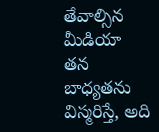తేవాల్సిన మీడియా తన బాధ్యతను విస్మరిస్తే, అది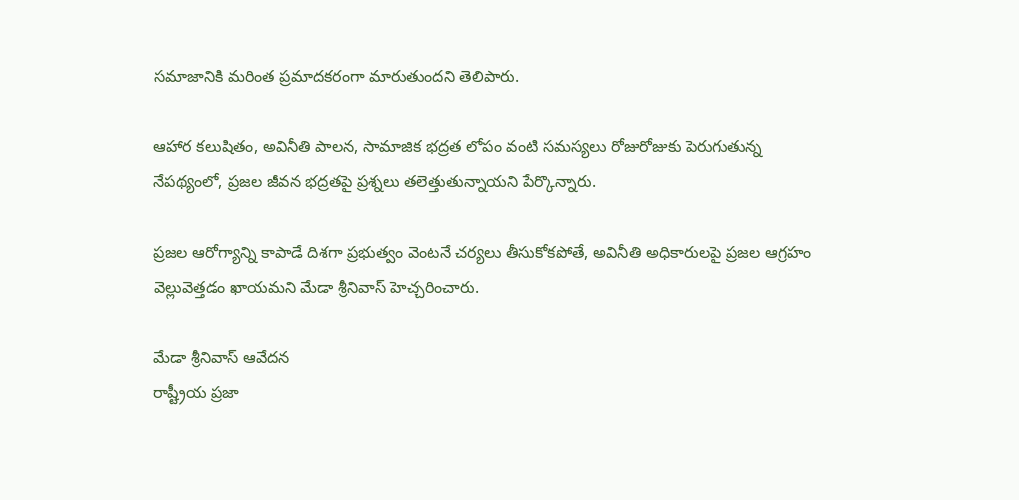సమాజానికి మరింత ప్రమాదకరంగా మారుతుందని తెలిపారు.

ఆహార కలుషితం, అవినీతి పాలన, సామాజిక భద్రత లోపం వంటి సమస్యలు రోజురోజుకు పెరుగుతున్న నేపథ్యంలో, ప్రజల జీవన భద్రతపై ప్రశ్నలు తలెత్తుతున్నాయని పేర్కొన్నారు.

ప్రజల ఆరోగ్యాన్ని కాపాడే దిశగా ప్రభుత్వం వెంటనే చర్యలు తీసుకోకపోతే, అవినీతి అధికారులపై ప్రజల ఆగ్రహం వెల్లువెత్తడం ఖాయమని మేడా శ్రీనివాస్ హెచ్చరించారు.

మేడా శ్రీనివాస్ ఆవేదన
రాష్ట్రీయ ప్రజా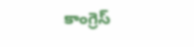కాంగ్రెస్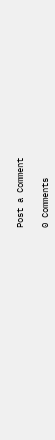Post a Comment

0 Comments